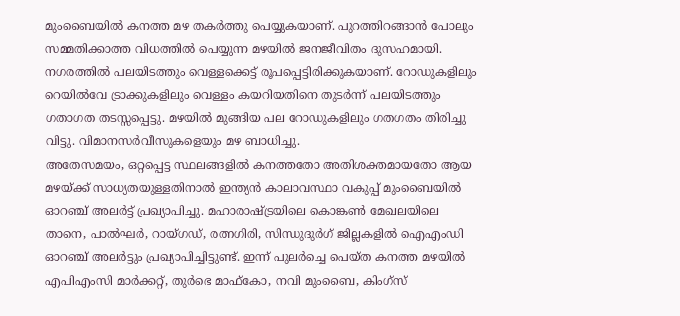മുംബൈയിൽ കനത്ത മഴ തകർത്തു പെയ്യുകയാണ്. പുറത്തിറങ്ങാൻ പോലും സമ്മതിക്കാത്ത വിധത്തിൽ പെയ്യുന്ന മഴയിൽ ജനജീവിതം ദുസഹമായി. നഗരത്തിൽ പലയിടത്തും വെള്ളക്കെട്ട് രൂപപ്പെട്ടിരിക്കുകയാണ്. റോഡുകളിലും റെയിൽവേ ട്രാക്കുകളിലും വെള്ളം കയറിയതിനെ തുടർന്ന് പലയിടത്തും ഗതാഗത തടസ്സപ്പെട്ടു. മഴയിൽ മുങ്ങിയ പല റോഡുകളിലും ഗതഗതം തിരിച്ചു വിട്ടു. വിമാനസർവീസുകളെയും മഴ ബാധിച്ചു.
അതേസമയം, ഒറ്റപ്പെട്ട സ്ഥലങ്ങളിൽ കനത്തതോ അതിശക്തമായതോ ആയ മഴയ്ക്ക് സാധ്യതയുള്ളതിനാൽ ഇന്ത്യൻ കാലാവസ്ഥാ വകുപ്പ് മുംബൈയിൽ ഓറഞ്ച് അലർട്ട് പ്രഖ്യാപിച്ചു. മഹാരാഷ്ട്രയിലെ കൊങ്കൺ മേഖലയിലെ താനെ, പാൽഘർ, റായ്ഗഡ്, രത്നഗിരി, സിന്ധുദുർഗ് ജില്ലകളിൽ ഐഎംഡി ഓറഞ്ച് അലർട്ടും പ്രഖ്യാപിച്ചിട്ടുണ്ട്. ഇന്ന് പുലർച്ചെ പെയ്ത കനത്ത മഴയിൽ എപിഎംസി മാർക്കറ്റ്, തുർഭെ മാഫ്കോ, നവി മുംബൈ, കിംഗ്സ്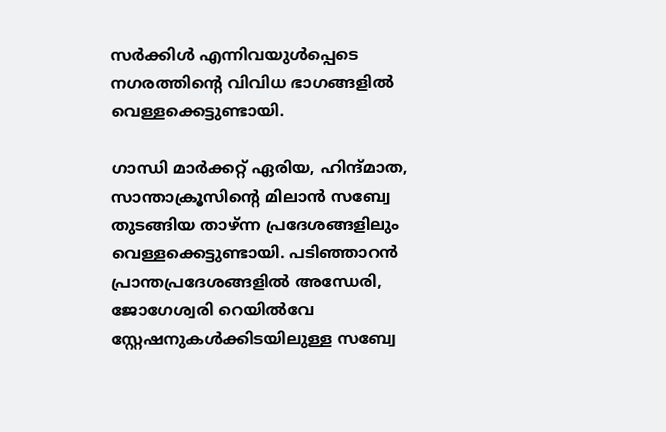സർക്കിൾ എന്നിവയുൾപ്പെടെ നഗരത്തിൻ്റെ വിവിധ ഭാഗങ്ങളിൽ വെള്ളക്കെട്ടുണ്ടായി.

ഗാന്ധി മാർക്കറ്റ് ഏരിയ, ഹിന്ദ്മാത, സാന്താക്രൂസിൻ്റെ മിലാൻ സബ്വേ തുടങ്ങിയ താഴ്ന്ന പ്രദേശങ്ങളിലും വെള്ളക്കെട്ടുണ്ടായി. പടിഞ്ഞാറൻ പ്രാന്തപ്രദേശങ്ങളിൽ അന്ധേരി, ജോഗേശ്വരി റെയിൽവേ സ്റ്റേഷനുകൾക്കിടയിലുള്ള സബ്വേ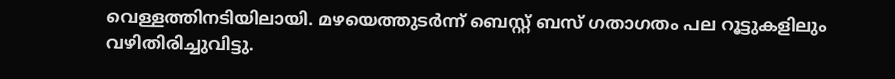വെള്ളത്തിനടിയിലായി. മഴയെത്തുടർന്ന് ബെസ്റ്റ് ബസ് ഗതാഗതം പല റൂട്ടുകളിലും വഴിതിരിച്ചുവിട്ടു.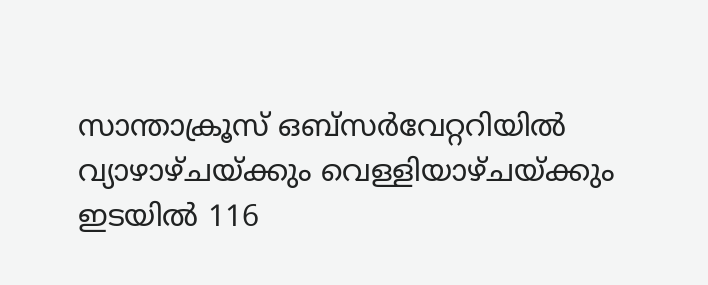സാന്താക്രൂസ് ഒബ്സർവേറ്ററിയിൽ വ്യാഴാഴ്ചയ്ക്കും വെള്ളിയാഴ്ചയ്ക്കും ഇടയിൽ 116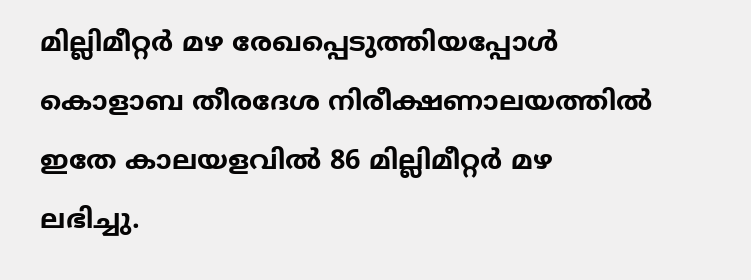മില്ലിമീറ്റർ മഴ രേഖപ്പെടുത്തിയപ്പോൾ കൊളാബ തീരദേശ നിരീക്ഷണാലയത്തിൽ ഇതേ കാലയളവിൽ 86 മില്ലിമീറ്റർ മഴ ലഭിച്ചു.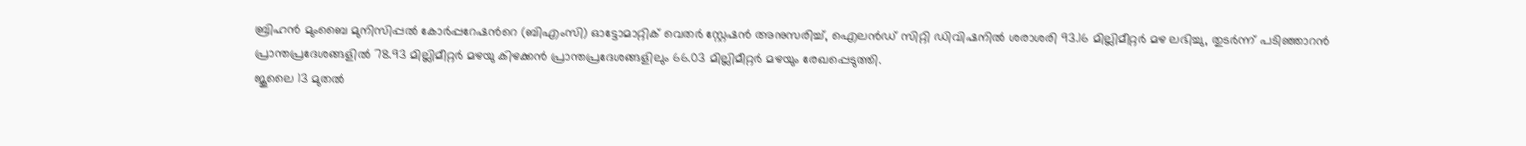ബ്രിഹൻ മുംബൈ മുനിസിപ്പൽ കോർപ്പറേഷൻറെ (ബിഎംസി) ഓട്ടോമാറ്റിക് വെതർ സ്റ്റേഷൻ അനുസരിച്ച്, ഐലൻഡ് സിറ്റി ഡിവിഷനിൽ ശരാശരി 93.16 മില്ലിമീറ്റർ മഴ ലഭിച്ചു, തുടർന്ന് പടിഞ്ഞാറൻ പ്രാന്തപ്രദേശങ്ങളിൽ 78.93 മില്ലിമീറ്റർ മഴയു കിഴക്കൻ പ്രാന്തപ്രദേശങ്ങളിലും 66.03 മില്ലിമീറ്റർ മഴയും രേഖപ്പെടുത്തി.
ജൂലൈ 13 മുതൽ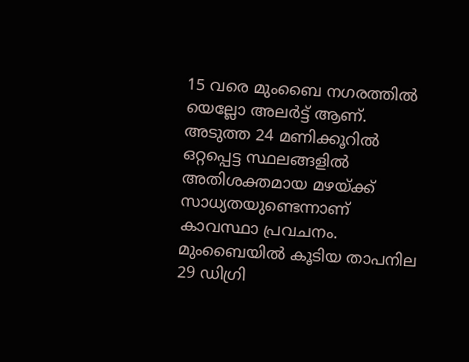15 വരെ മുംബൈ നഗരത്തിൽ യെല്ലോ അലർട്ട് ആണ്. അടുത്ത 24 മണിക്കൂറിൽ ഒറ്റപ്പെട്ട സ്ഥലങ്ങളിൽ അതിശക്തമായ മഴയ്ക്ക് സാധ്യതയുണ്ടെന്നാണ് കാവസ്ഥാ പ്രവചനം.
മുംബൈയിൽ കൂടിയ താപനില 29 ഡിഗ്രി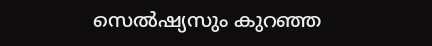സെൽഷ്യസും കുറഞ്ഞ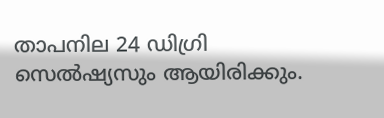താപനില 24 ഡിഗ്രി സെൽഷ്യസും ആയിരിക്കും.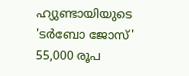ഹ്യുണ്ടായിയുടെ 'ടർബോ ജോസ്' 55,000 രൂപ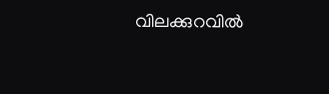വിലക്കുറവിൽ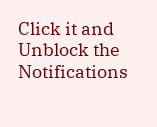Click it and Unblock the Notifications